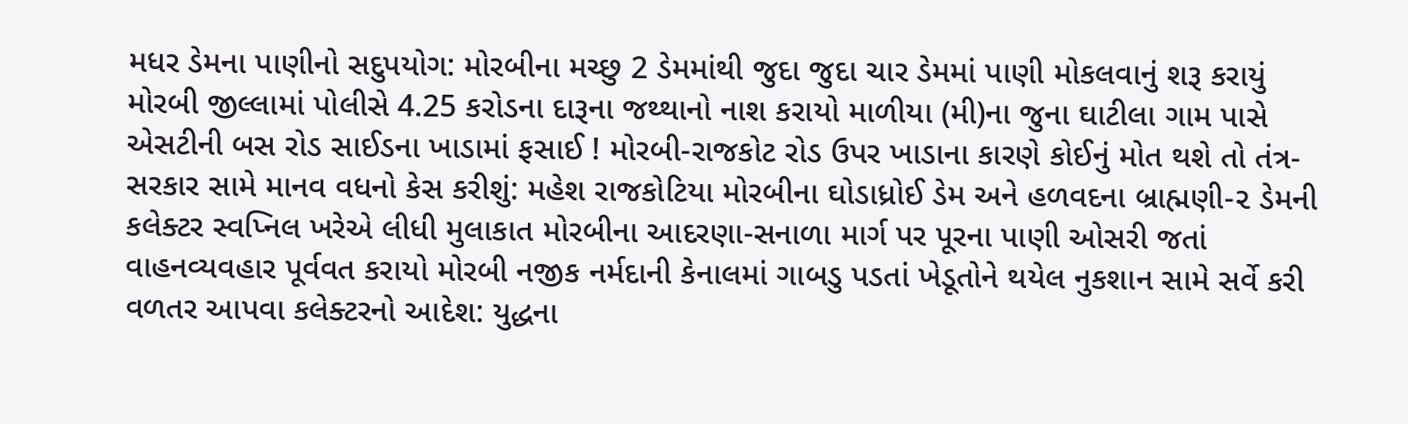મધર ડેમના પાણીનો સદુપયોગ: મોરબીના મચ્છુ 2 ડેમમાંથી જુદા જુદા ચાર ડેમમાં પાણી મોકલવાનું શરૂ કરાયું મોરબી જીલ્લામાં પોલીસે 4.25 કરોડના દારૂના જથ્થાનો નાશ કરાયો માળીયા (મી)ના જુના ઘાટીલા ગામ પાસે એસટીની બસ રોડ સાઈડના ખાડામાં ફસાઈ ! મોરબી-રાજકોટ રોડ ઉપર ખાડાના કારણે કોઈનું મોત થશે તો તંત્ર-સરકાર સામે માનવ વધનો કેસ કરીશું: મહેશ રાજકોટિયા મોરબીના ઘોડાધ્રોઈ ડેમ અને હળવદના બ્રાહ્મણી-૨ ડેમની કલેક્ટર સ્વપ્નિલ ખરેએ લીધી મુલાકાત મોરબીના આદરણા-સનાળા માર્ગ પર પૂરના પાણી ઓસરી જતાં વાહનવ્યવહાર પૂર્વવત કરાયો મોરબી નજીક નર્મદાની કેનાલમાં ગાબડુ પડતાં ખેડૂતોને થયેલ નુકશાન સામે સર્વે કરી વળતર આપવા કલેક્ટરનો આદેશ: યુદ્ધના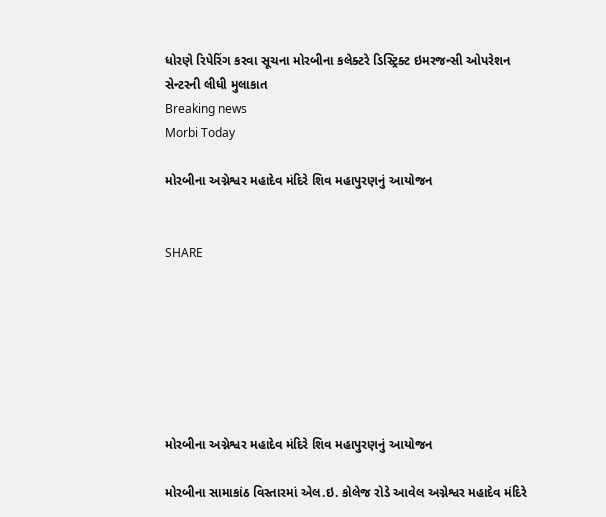ધોરણે રિપેરિંગ કરવા સૂચના મોરબીના કલેક્ટરે ડિસ્ટ્રિક્ટ ઇમરજન્સી ઓપરેશન સેન્ટરની લીધી મુલાકાત
Breaking news
Morbi Today

મોરબીના અગ્નેશ્વર મહાદેવ મંદિરે શિવ મહાપુરણનું આયોજન


SHARE







મોરબીના અગ્નેશ્વર મહાદેવ મંદિરે શિવ મહાપુરણનું આયોજન

મોરબીના સામાકાંઠ વિસ્તારમાં એલ.ઇ. કોલેજ રોડે આવેલ અગ્નેશ્વર મહાદેવ મંદિરે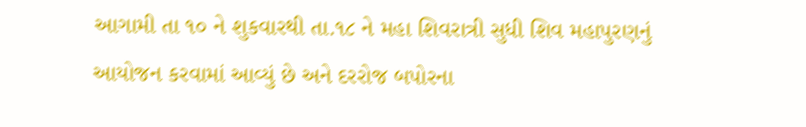આગામી તા ૧૦ ને શુકવારથી તા.૧૮ ને મહા શિવરાત્રી સુધી શિવ મહાપુરણનું આયોજન કરવામાં આવ્યું છે અને દરરોજ બપોરના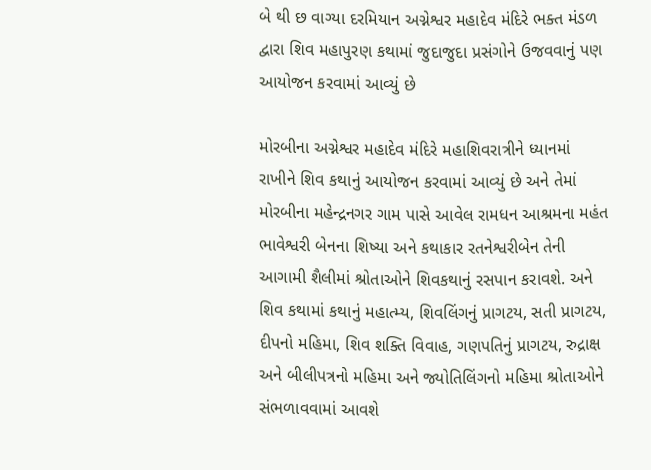બે થી છ વાગ્યા દરમિયાન અગ્નેશ્વર મહાદેવ મંદિરે ભક્ત મંડળ દ્વારા શિવ મહાપુરણ કથામાં જુદાજુદા પ્રસંગોને ઉજવવાનું પણ આયોજન કરવામાં આવ્યું છે

મોરબીના અગ્નેશ્વર મહાદેવ મંદિરે મહાશિવરાત્રીને ધ્યાનમાં રાખીને શિવ કથાનું આયોજન કરવામાં આવ્યું છે અને તેમાં મોરબીના મહેન્દ્રનગર ગામ પાસે આવેલ રામધન આશ્રમના મહંત ભાવેશ્વરી બેનના શિષ્યા અને કથાકાર રતનેશ્વરીબેન તેની આગામી શૈલીમાં શ્રોતાઓને શિવકથાનું રસપાન કરાવશે. અને શિવ કથામાં કથાનું મહાત્મ્ય, શિવલિંગનું પ્રાગટય, સતી પ્રાગટય, દીપનો મહિમા, શિવ શક્તિ વિવાહ, ગણપતિનું પ્રાગટય, રુદ્રાક્ષ અને બીલીપત્રનો મહિમા અને જ્યોતિલિંગનો મહિમા શ્રોતાઓને સંભળાવવામાં આવશે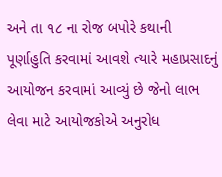અને તા ૧૮ ના રોજ બપોરે કથાની પૂર્ણાહુતિ કરવામાં આવશે ત્યારે મહાપ્રસાદનું આયોજન કરવામાં આવ્યું છે જેનો લાભ લેવા માટે આયોજકોએ અનુરોધ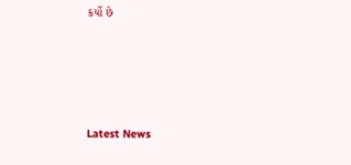કર્યો છે






Latest News